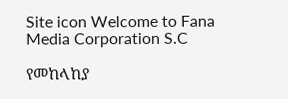Site icon Welcome to Fana Media Corporation S.C

የመከላከያ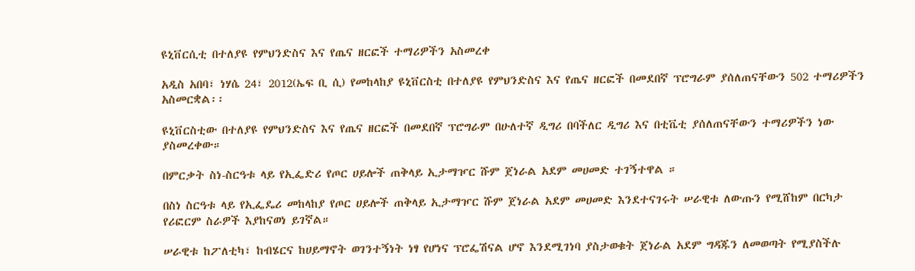ዩኒቨርሲቲ በተለያዩ የምህንድስና እና የጤና ዘርፎች ተማሪዎችን አስመረቀ

አዲስ አበባ፣ ነሃሴ 24፣ 2012(ኤፍ ቢ ሲ) የመከላከያ ዩኒቨርስቲ በተለያዩ የምህንድስና እና የጤና ዘርፎች በመደበኛ ፕሮግራም ያሰለጠናቸውን 502 ተማሪዎችን አስመርቋል፡፡

ዩኒቨርስቲው በተለያዩ የምህንድስና እና የጤና ዘርፎች በመደበኛ ፕሮግራም በሁለተኛ ዲግሪ በባችለር ዲግሪ እና በቲቬቲ ያሰለጠናቸውን ተማሪዎችን ነው ያስመረቀው።

በምርቃት ስነ-ስርዓቱ ላይ የኢፌድሪ የጦር ሀይሎች ጠቅላይ ኢታማዦር ሹም ጀነራል አደም መሀመድ ተገኝተዋል ።

በስነ ስርዓቱ ላይ የኢፌዴሪ መከላከያ የጦር ሀይሎች ጠቅላይ ኢታማዦር ሹም ጀነራል አደም መሀመድ እንደተናገሩት ሠራዊቱ ለውጡን የሚሸከም በርካታ የሪፎርም ስራዎች እያከናወነ ይገኛል።

ሠራዊቱ ከፖለቲካ፣ ከብሄርና ከሀይማኖት ወገንተኝነት ነፃ የሆነና ፕሮፌሽናል ሆኖ እንደሚገነባ ያስታወቁት ጀነራል አደም ግዳጁን ለመወጣት የሚያስችሉ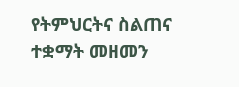የትምህርትና ስልጠና ተቋማት መዘመን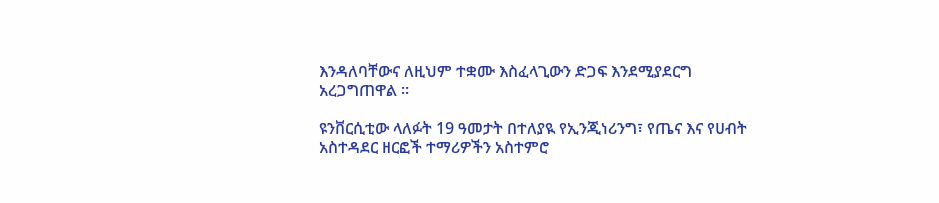እንዳለባቸውና ለዚህም ተቋሙ እስፈላጊውን ድጋፍ እንደሚያደርግ አረጋግጠዋል ።

ዩንቨርሲቲው ላለፉት 19 ዓመታት በተለያዪ የኢንጂነሪንግ፣ የጤና እና የሀብት አስተዳደር ዘርፎች ተማሪዎችን አስተምሮ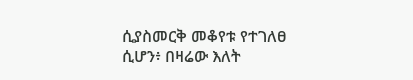ሲያስመርቅ መቆየቱ የተገለፀ ሲሆን፥ በዛሬው እለት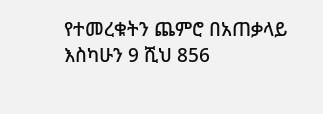የተመረቁትን ጨምሮ በአጠቃላይ እስካሁን 9 ሺህ 856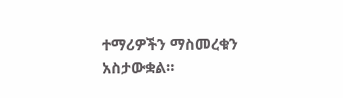ተማሪዎችን ማስመረቁን አስታውቋል።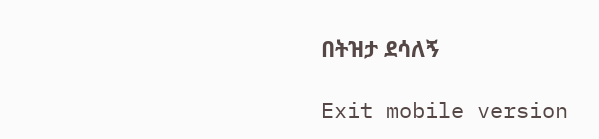በትዝታ ደሳለኝ

Exit mobile version